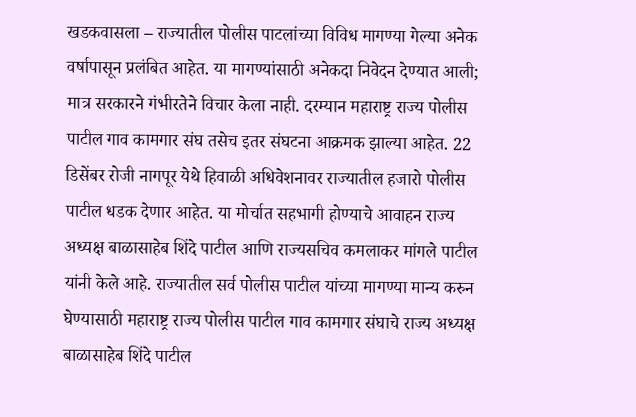खडकवासला – राज्यातील पोलीस पाटलांच्या विविध मागण्या गेल्या अनेक वर्षापासून प्रलंबित आहेत. या मागण्यांसाठी अनेकदा निवेदन देण्यात आली; मात्र सरकारने गंभीरतेने विचार केला नाही. दरम्यान महाराष्ट्र राज्य पोलीस पाटील गाव कामगार संघ तसेच इतर संघटना आक्रमक झाल्या आहेत. 22 डिसेंबर रोजी नागपूर येथे हिवाळी अधिवेशनावर राज्यातील हजारो पोलीस पाटील धडक देणार आहेत. या मोर्चात सहभागी होण्याचे आवाहन राज्य अध्यक्ष बाळासाहेब शिंदे पाटील आणि राज्यसचिव कमलाकर मांगले पाटील यांनी केले आहे. राज्यातील सर्व पोलीस पाटील यांच्या मागण्या मान्य करुन घेण्यासाठी महाराष्ट्र राज्य पोलीस पाटील गाव कामगार संघाचे राज्य अध्यक्ष बाळासाहेब शिंदे पाटील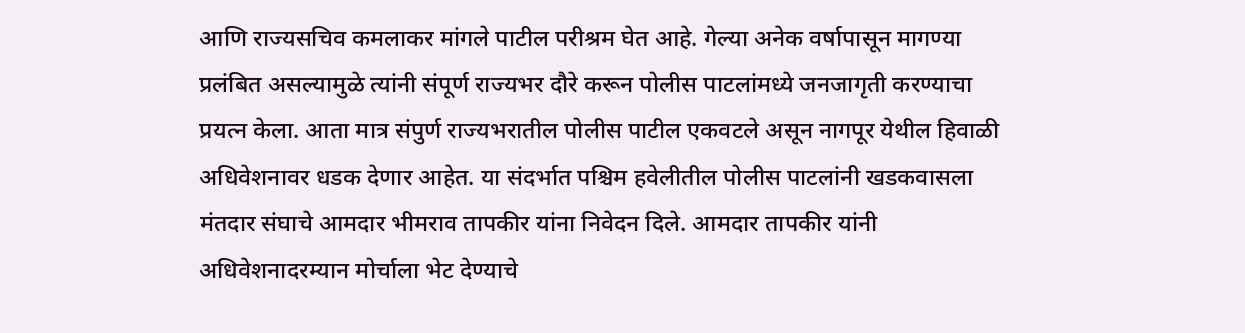आणि राज्यसचिव कमलाकर मांगले पाटील परीश्रम घेत आहे. गेल्या अनेक वर्षापासून मागण्या प्रलंबित असल्यामुळे त्यांनी संपूर्ण राज्यभर दौरे करून पोलीस पाटलांमध्ये जनजागृती करण्याचा प्रयत्न केला. आता मात्र संपुर्ण राज्यभरातील पोलीस पाटील एकवटले असून नागपूर येथील हिवाळी अधिवेशनावर धडक देणार आहेत. या संदर्भात पश्चिम हवेलीतील पोलीस पाटलांनी खडकवासला मंतदार संघाचे आमदार भीमराव तापकीर यांना निवेदन दिले. आमदार तापकीर यांनी अधिवेशनादरम्यान मोर्चाला भेट देण्याचे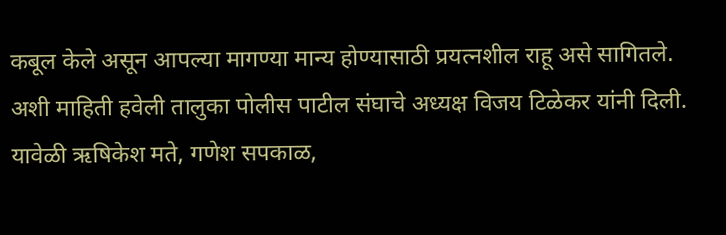कबूल केले असून आपल्या मागण्या मान्य होण्यासाठी प्रयत्नशील राहू असे सागितले. अशी माहिती हवेली तालुका पोलीस पाटील संघाचे अध्यक्ष विजय टिळेकर यांनी दिली. यावेळी ऋषिकेश मते, गणेश सपकाळ,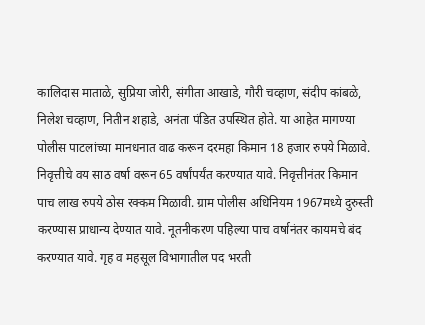कालिदास माताळे, सुप्रिया जोरी, संगीता आखाडे, गौरी चव्हाण, संदीप कांबळे, निलेश चव्हाण, नितीन शहाडे, अनंता पंडित उपस्थित होते. या आहेत मागण्या पोलीस पाटलांच्या मानधनात वाढ करून दरमहा किमान 18 हजार रुपये मिळावे. निवृत्तीचे वय साठ वर्षा वरून 65 वर्षांपर्यंत करण्यात यावे. निवृत्तीनंतर किमान पाच लाख रुपये ठोस रक्कम मिळावी. ग्राम पोलीस अधिनियम 1967मध्ये दुरुस्ती करण्यास प्राधान्य देण्यात यावे. नूतनीकरण पहिल्या पाच वर्षानंतर कायमचे बंद करण्यात यावे. गृह व महसूल विभागातील पद भरती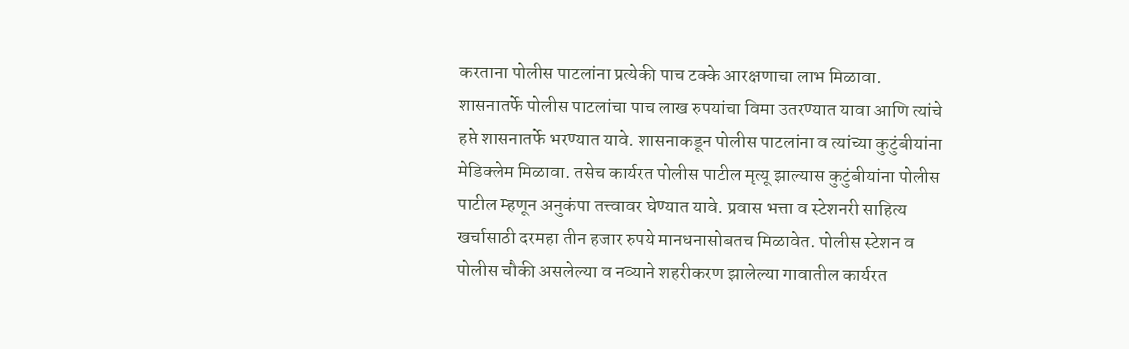करताना पोलीस पाटलांना प्रत्येकी पाच टक्के आरक्षणाचा लाभ मिळावा. शासनातर्फे पोलीस पाटलांचा पाच लाख रुपयांचा विमा उतरण्यात यावा आणि त्यांचे हप्ते शासनातर्फे भरण्यात यावे. शासनाकडून पोलीस पाटलांना व त्यांच्या कुटुंबीयांना मेडिक्लेम मिळावा. तसेच कार्यरत पोलीस पाटील मृत्यू झाल्यास कुटुंबीयांना पोलीस पाटील म्हणून अनुकंपा तत्त्वावर घेण्यात यावे. प्रवास भत्ता व स्टेशनरी साहित्य खर्चासाठी दरमहा तीन हजार रुपये मानधनासोबतच मिळावेत. पोलीस स्टेशन व पोलीस चौकी असलेल्या व नव्याने शहरीकरण झालेल्या गावातील कार्यरत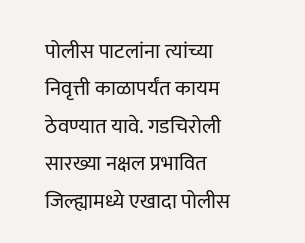पोलीस पाटलांना त्यांच्या निवृत्ती काळापर्यंत कायम ठेवण्यात यावे. गडचिरोली सारख्या नक्षल प्रभावित जिल्ह्यामध्ये एखादा पोलीस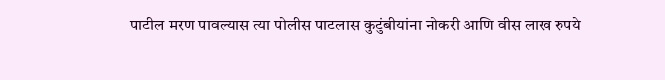पाटील मरण पावल्यास त्या पोलीस पाटलास कुटुंबीयांना नोकरी आणि वीस लाख रुपये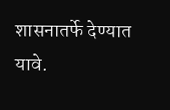शासनातर्फे देण्यात यावे.